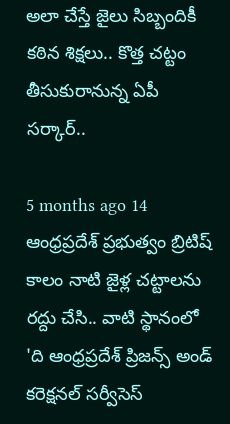అలా చేస్తే జైలు సిబ్బందికీ కఠిన శిక్షలు.. కొత్త చట్టం తీసుకురానున్న ఏపీ సర్కార్..

5 months ago 14
ఆంధ్రప్రదేశ్ ప్రభుత్వం బ్రిటిష్ కాలం నాటి జైళ్ల చట్టాలను రద్దు చేసి.. వాటి స్థానంలో 'ది ఆంధ్రప్రదేశ్ ప్రిజన్స్ అండ్ కరెక్షనల్ సర్వీసెస్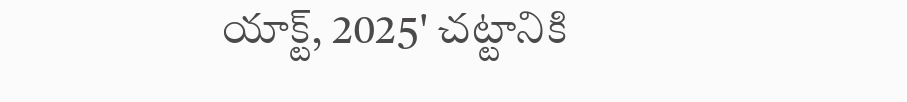యాక్ట్, 2025' చట్టానికి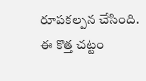రూపకల్పన చేసింది. ఈ కొత్త చట్టం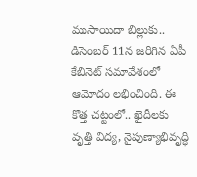ముసాయిదా బిల్లుకు.. డిసెంబర్ 11న జరిగిన ఏపీ కేబినెట్ సమావేశంలో ఆమోదం లభించింది. ఈ కొత్త చట్టంలో.. ఖైదీలకు వృత్తి విద్య, నైపుణ్యాభివృద్ధి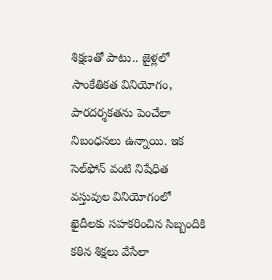శిక్షణతో పాటు.. జైళ్లలో సాంకేతికత వినియోగం, పారదర్శకతను పెంచేలా నిబంధనలు ఉన్నాయి. ఇక సెల్‌ఫోన్ వంటి నిషేధిత వస్తువుల వినియోగంలో ఖైదీలకు సహకరించిన సిబ్బందికి కఠిన శిక్షలు వేసేలా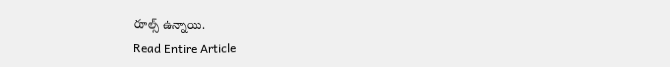రూల్స్ ఉన్నాయి.
Read Entire Article